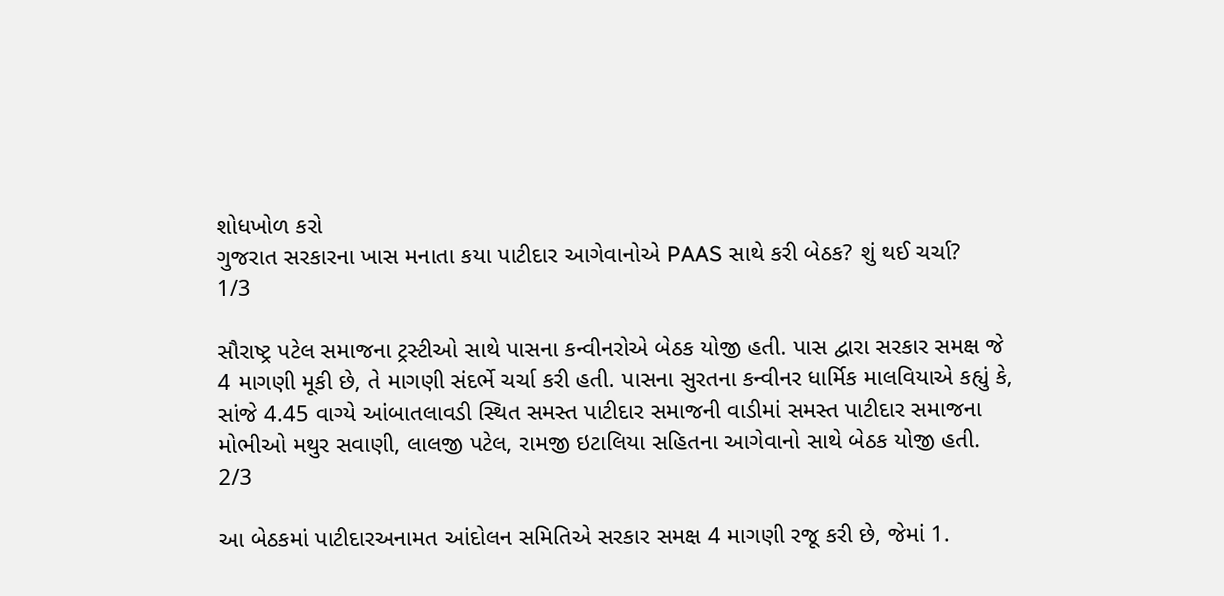શોધખોળ કરો
ગુજરાત સરકારના ખાસ મનાતા કયા પાટીદાર આગેવાનોએ PAAS સાથે કરી બેઠક? શું થઈ ચર્ચા?
1/3

સૌરાષ્ટ્ર પટેલ સમાજના ટ્રસ્ટીઓ સાથે પાસના કન્વીનરોએ બેઠક યોજી હતી. પાસ દ્વારા સરકાર સમક્ષ જે 4 માગણી મૂકી છે, તે માગણી સંદર્ભે ચર્ચા કરી હતી. પાસના સુરતના કન્વીનર ધાર્મિક માલવિયાએ કહ્યું કે, સાંજે 4.45 વાગ્યે આંબાતલાવડી સ્થિત સમસ્ત પાટીદાર સમાજની વાડીમાં સમસ્ત પાટીદાર સમાજના મોભીઓ મથુર સવાણી, લાલજી પટેલ, રામજી ઇટાલિયા સહિતના આગેવાનો સાથે બેઠક યોજી હતી.
2/3

આ બેઠકમાં પાટીદારઅનામત આંદોલન સમિતિએ સરકાર સમક્ષ 4 માગણી રજૂ કરી છે, જેમાં 1.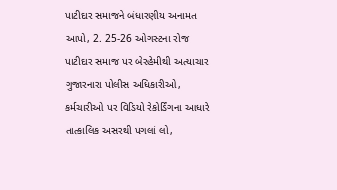પાટીદાર સમાજને બંધારણીય અનામત આપો, 2. 25-26 ઓગસ્ટના રોજ પાટીદાર સમાજ પર બેરહેમીથી અત્યાચાર ગુજારનારા પોલીસ અધિકારીઓ, કર્મચારીઓ પર વિડિયો રેકોર્ડિંગના આધારે તાત્કાલિક અસરથી પગલાં લો,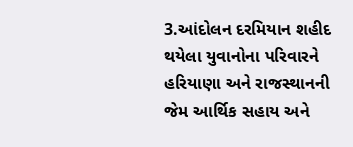3.આંદોલન દરમિયાન શહીદ થયેલા યુવાનોના પરિવારને હરિયાણા અને રાજસ્થાનની જેમ આર્થિક સહાય અને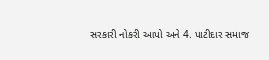સરકારી નોકરી આપો અને 4. પાટીદાર સમાજ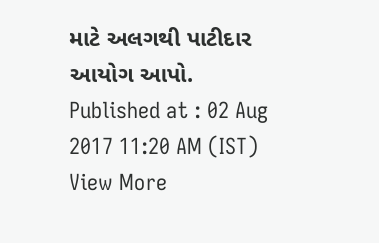માટે અલગથી પાટીદાર આયોગ આપો.
Published at : 02 Aug 2017 11:20 AM (IST)
View More